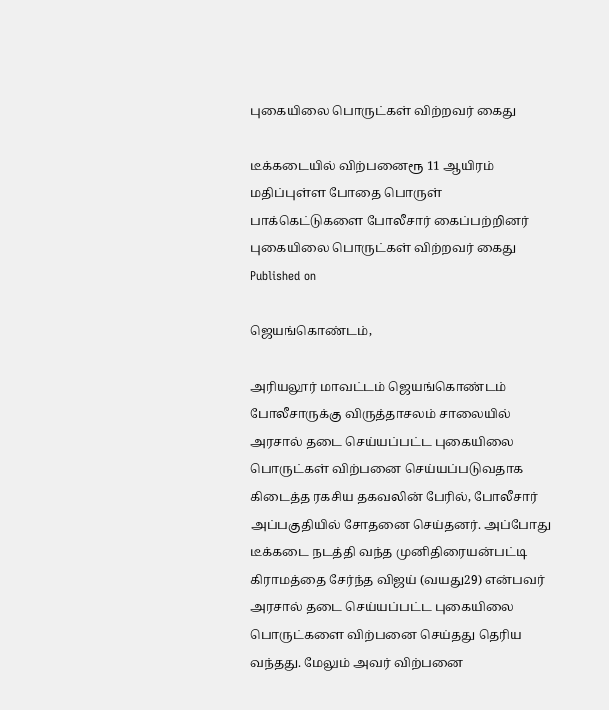புகையிலை பொருட்கள் விற்றவர் கைது

டீக்கடையில் விற்பனைரூ 11 ஆயிரம் மதிப்புள்ள போதை பொருள் பாக்கெட்டுகளை போலீசார் கைப்பற்றினர்
புகையிலை பொருட்கள் விற்றவர் கைது
Published on

ஜெயங்கொண்டம்,

அரியலூர் மாவட்டம் ஜெயங்கொண்டம் போலீசாருக்கு விருத்தாசலம் சாலையில் அரசால் தடை செய்யப்பட்ட புகையிலை பொருட்கள் விற்பனை செய்யப்படுவதாக கிடைத்த ரகசிய தகவலின் பேரில், போலீசார் அப்பகுதியில் சோதனை செய்தனர். அப்போது டீக்கடை நடத்தி வந்த முனிதிரையன்பட்டி கிராமத்தை சேர்ந்த விஜய் (வயது29) என்பவர் அரசால் தடை செய்யப்பட்ட புகையிலை பொருட்களை விற்பனை செய்தது தெரிய வந்தது. மேலும் அவர் விற்பனை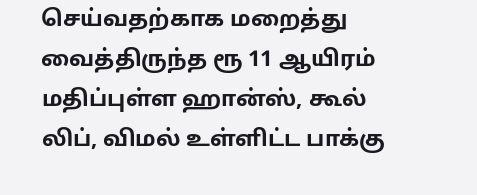செய்வதற்காக மறைத்து வைத்திருந்த ரூ 11 ஆயிரம் மதிப்புள்ள ஹான்ஸ், கூல் லிப், விமல் உள்ளிட்ட பாக்கு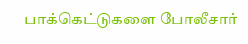பாக்கெட்டுகளை போலீசார்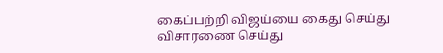கைப்பற்றி விஜய்யை கைது செய்து விசாரணை செய்து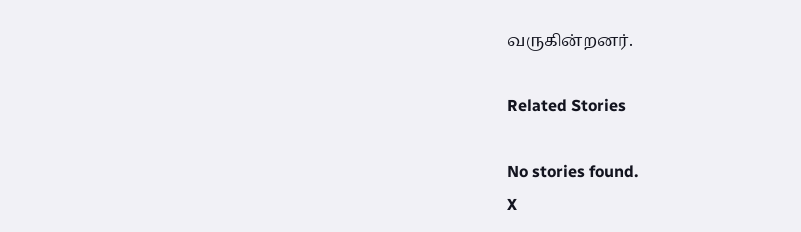வருகின்றனர்.

Related Stories

No stories found.
X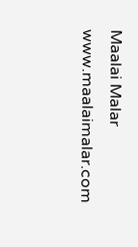Maalai Malar
www.maalaimalar.com